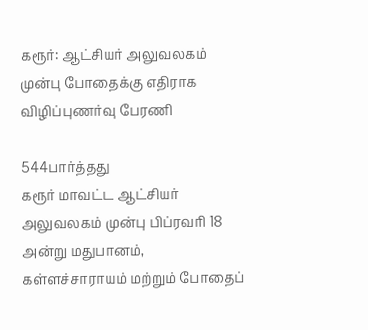கரூர்: ஆட்சியர் அலுவலகம் முன்பு போதைக்கு எதிராக விழிப்புணர்வு பேரணி

544பார்த்தது
கரூர் மாவட்ட ஆட்சியர் அலுவலகம் முன்பு பிப்ரவரி 18 அன்று மதுபானம், கள்ளச்சாராயம் மற்றும் போதைப்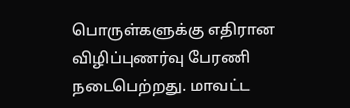பொருள்களுக்கு எதிரான விழிப்புணர்வு பேரணி நடைபெற்றது. மாவட்ட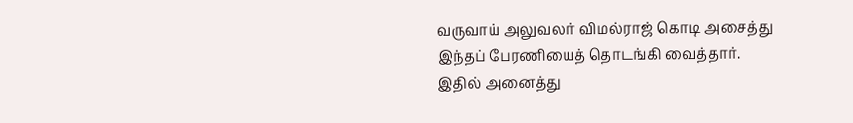வருவாய் அலுவலர் விமல்ராஜ் கொடி அசைத்து இந்தப் பேரணியைத் தொடங்கி வைத்தார். இதில் அனைத்து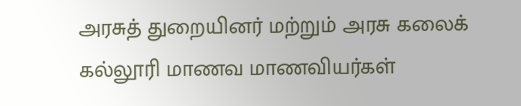அரசுத் துறையினர் மற்றும் அரசு கலைக் கல்லூரி மாணவ மாணவியர்கள்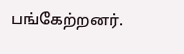பங்கேற்றனர்.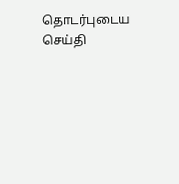தொடர்புடைய செய்தி